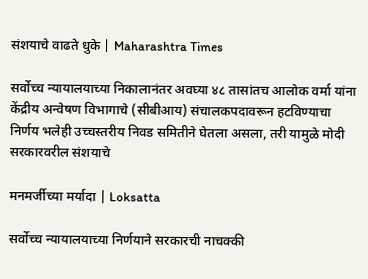संशयाचे वाढते धुके | Maharashtra Times

सर्वोच्च न्यायालयाच्या निकालानंतर अवघ्या ४८ तासांतच आलोक वर्मा यांना केंद्रीय अन्वेषण विभागाचे (सीबीआय) संचालकपदावरून हटविण्याचा निर्णय भलेही उच्चस्तरीय निवड समितीने घेतला असला, तरी यामुळे मोदी सरकारवरील संशयाचे

मनमर्जीच्या मर्यादा | Loksatta

सर्वोच्च न्यायालयाच्या निर्णयाने सरकारची नाचक्की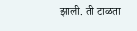झाली. ती टाळता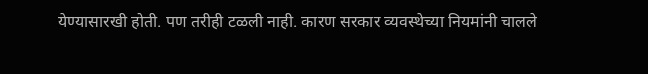येण्यासारखी होती. पण तरीही टळली नाही. कारण सरकार व्यवस्थेच्या नियमांनी चालले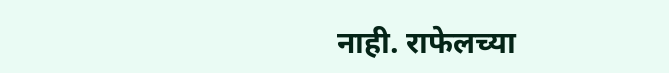नाही. राफेलच्या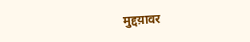मुद्दय़ावर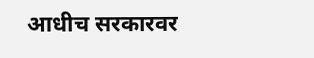आधीच सरकारवर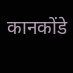कानकोंडे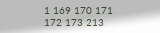1 169 170 171 172 173 213